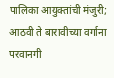पालिका आयुक्तांची मंजुरी; आठवी ते बारावीच्या वर्गाना परवानगी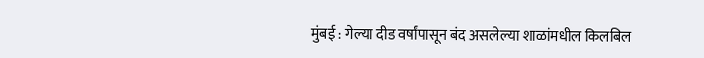मुंबई : गेल्या दीड वर्षांपासून बंद असलेल्या शाळांमधील किलबिल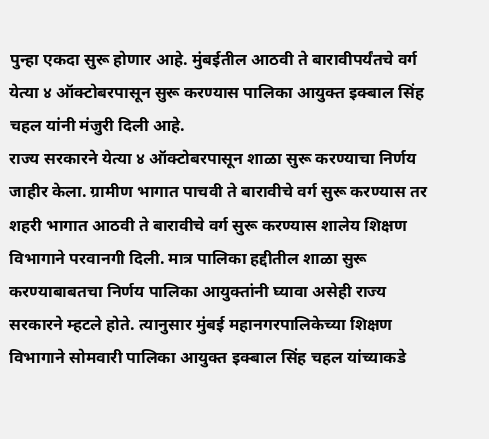पुन्हा एकदा सुरू होणार आहे. मुंबईतील आठवी ते बारावीपर्यंतचे वर्ग येत्या ४ ऑक्टोबरपासून सुरू करण्यास पालिका आयुक्त इक्बाल सिंह चहल यांनी मंजुरी दिली आहे.
राज्य सरकारने येत्या ४ ऑक्टोबरपासून शाळा सुरू करण्याचा निर्णय जाहीर केला. ग्रामीण भागात पाचवी ते बारावीचे वर्ग सुरू करण्यास तर शहरी भागात आठवी ते बारावीचे वर्ग सुरू करण्यास शालेय शिक्षण विभागाने परवानगी दिली. मात्र पालिका हद्दीतील शाळा सुरू करण्याबाबतचा निर्णय पालिका आयुक्तांनी घ्यावा असेही राज्य सरकारने म्हटले होते. त्यानुसार मुंबई महानगरपालिकेच्या शिक्षण विभागाने सोमवारी पालिका आयुक्त इक्बाल सिंह चहल यांच्याकडे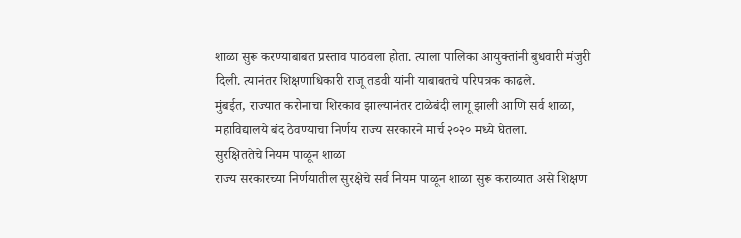शाळा सुरू करण्याबाबत प्रस्ताव पाठवला होता. त्याला पालिका आयुक्तांनी बुधवारी मंजुरी दिली. त्यानंतर शिक्षणाधिकारी राजू तडवी यांनी याबाबतचे परिपत्रक काढले.
मुंबईत, राज्यात करोनाचा शिरकाव झाल्यानंतर टाळेबंदी लागू झाली आणि सर्व शाळा, महाविद्यालये बंद ठेवण्याचा निर्णय राज्य सरकारने मार्च २०२० मध्ये घेतला.
सुरक्षिततेचे नियम पाळून शाळा
राज्य सरकारच्या निर्णयातील सुरक्षेचे सर्व नियम पाळून शाळा सुरू कराव्यात असे शिक्षण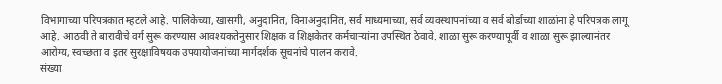विभागाच्या परिपत्रकात म्हटले आहे. पालिकेच्या, खासगी, अनुदानित, विनाअनुदानित, सर्व माध्यमाच्या, सर्व व्यवस्थापनांच्या व सर्व बोर्डाच्या शाळांना हे परिपत्रक लागू आहे. आठवी ते बारावीचे वर्ग सुरू करण्यास आवश्यकतेनुसार शिक्षक व शिक्षकेतर कर्मचाऱ्यांना उपस्थित ठेवावे. शाळा सुरू करण्यापूर्वी व शाळा सुरू झाल्यानंतर आरोग्य, स्वच्छता व इतर सुरक्षाविषयक उपयायोजनांच्या मार्गदर्शक सूचनांचे पालन करावे.
संख्या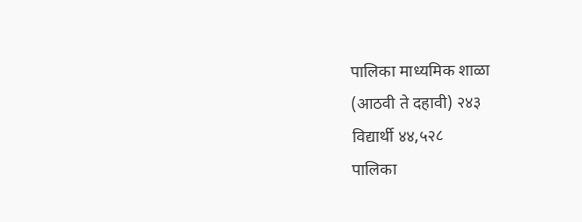पालिका माध्यमिक शाळा
(आठवी ते दहावी) २४३
विद्यार्थी ४४,५२८
पालिका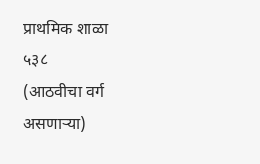प्राथमिक शाळा ५३८
(आठवीचा वर्ग असणाऱ्या)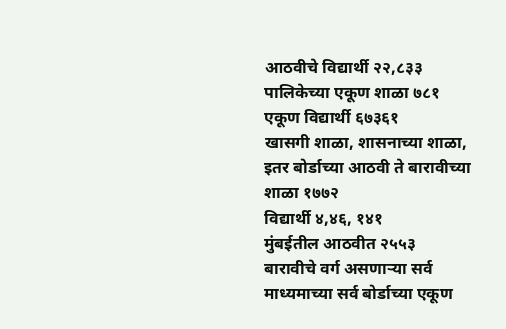आठवीचे विद्यार्थी २२,८३३
पालिकेच्या एकूण शाळा ७८१
एकूण विद्यार्थी ६७३६१
खासगी शाळा, शासनाच्या शाळा, इतर बोर्डाच्या आठवी ते बारावीच्या शाळा १७७२
विद्यार्थी ४,४६, १४१
मुंबईतील आठवीत २५५३
बारावीचे वर्ग असणाऱ्या सर्व माध्यमाच्या सर्व बोर्डाच्या एकूण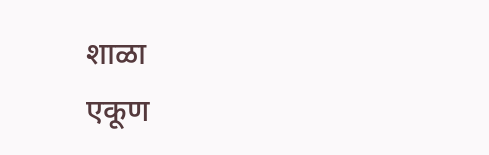शाळा
एकूण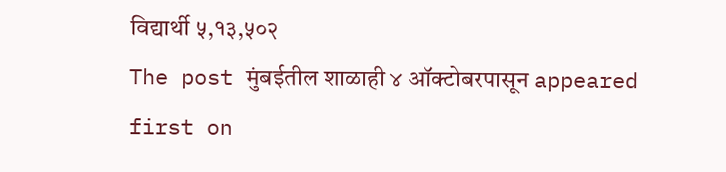विद्यार्थी ५,१३,५०२
The post मुंबईतील शाळाही ४ ऑक्टोबरपासून appeared first on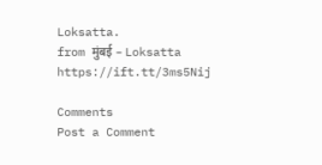Loksatta.
from मुंबई – Loksatta https://ift.tt/3ms5Nij

Comments
Post a Comment